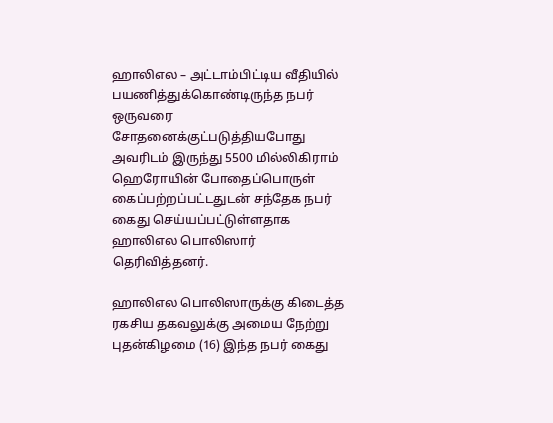ஹாலிஎல – அட்டாம்பிட்டிய வீதியில் பயணித்துக்கொண்டிருந்த நபர் ஒருவரை சோதனைக்குட்படுத்தியபோது அவரிடம் இருந்து 5500 மில்லிகிராம் ஹெரோயின் போதைப்பொருள் கைப்பற்றப்பட்டதுடன் சந்தேக நபர் கைது செய்யப்பட்டுள்ளதாக  ஹாலிஎல பொலிஸார் தெரிவித்தனர்.

ஹாலிஎல பொலிஸாருக்கு கிடைத்த ரகசிய தகவலுக்கு அமைய நேற்று புதன்கிழமை (16) இந்த நபர் கைது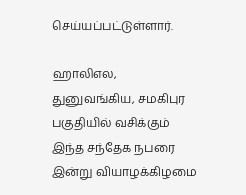செய்யப்பட்டுள்ளார்.

ஹாலிஎல, துனுவங்கிய, சமகிபுர பகுதியில் வசிக்கும் இந்த சந்தேக நபரை இன்று வியாழக்கிழமை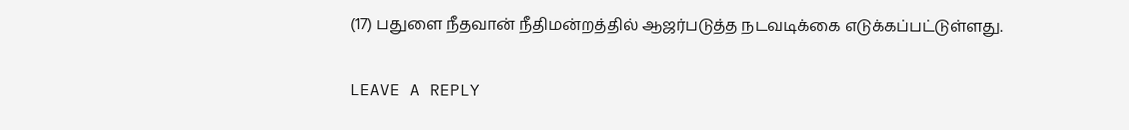(17) பதுளை நீதவான் நீதிமன்றத்தில் ஆஜர்படுத்த நடவடிக்கை எடுக்கப்பட்டுள்ளது.

LEAVE A REPLY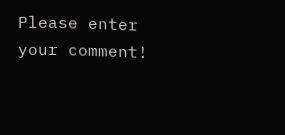Please enter your comment!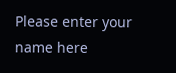Please enter your name here